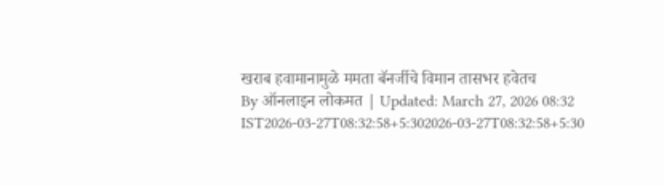खराब हवामानामुळे ममता बॅनर्जीचे विमान तासभर हवेतच
By ऑनलाइन लोकमत | Updated: March 27, 2026 08:32 IST2026-03-27T08:32:58+5:302026-03-27T08:32:58+5:30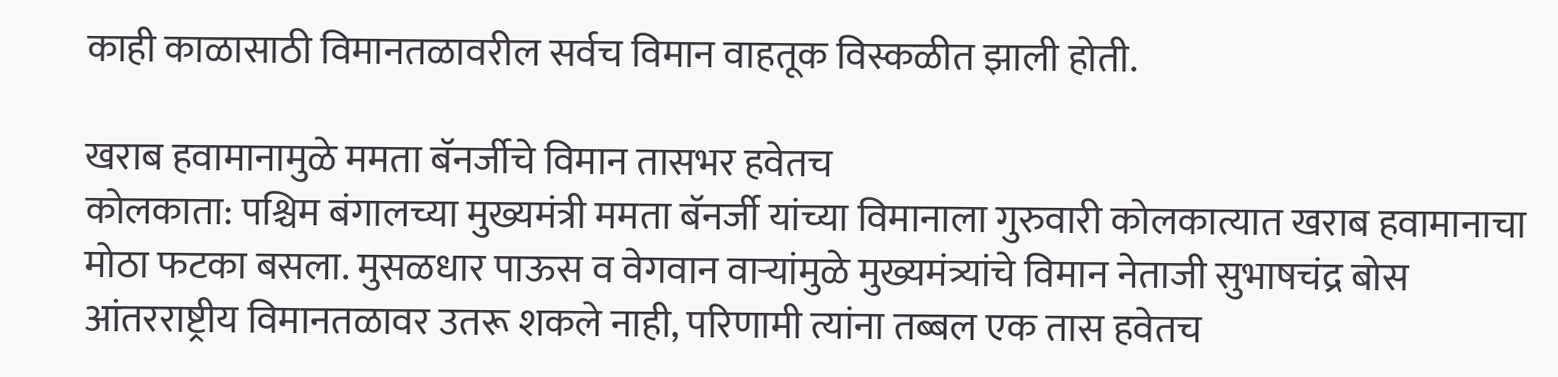काही काळासाठी विमानतळावरील सर्वच विमान वाहतूक विस्कळीत झाली होती.

खराब हवामानामुळे ममता बॅनर्जीचे विमान तासभर हवेतच
कोलकाता: पश्चिम बंगालच्या मुख्यमंत्री ममता बॅनर्जी यांच्या विमानाला गुरुवारी कोलकात्यात खराब हवामानाचा मोठा फटका बसला. मुसळधार पाऊस व वेगवान वाऱ्यांमुळे मुख्यमंत्र्यांचे विमान नेताजी सुभाषचंद्र बोस आंतरराष्ट्रीय विमानतळावर उतरू शकले नाही, परिणामी त्यांना तब्बल एक तास हवेतच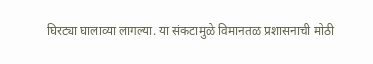घिरट्या घालाव्या लागल्या. या संकटामुळे विमानतळ प्रशासनाची मोठी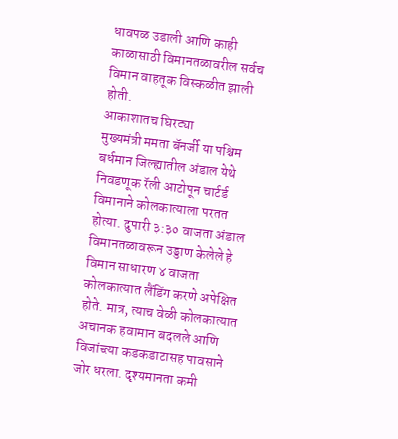धावपळ उडाली आणि काही काळासाठी विमानतळावरील सर्वच विमान वाहतूक विस्कळीत झाली होती.
आकाशातच घिरट्या
मुख्यमंत्री ममता बॅनर्जी या पश्चिम बर्धमान जिल्ह्यातील अंडाल येथे निवडणूक रॅली आटोपून चार्टर्ड विमानाने कोलकात्याला परतत होत्या. दुपारी ३:३० वाजता अंडाल विमानतळावरून उड्डाण केलेले हे विमान साधारण ४ वाजता कोलकात्यात लैंडिंग करणे अपेक्षित होते. मात्र, त्याच वेळी कोलकात्यात अचानक हवामान बदलले आणि विजांच्त्या कडकडाटासह पावसाने जोर धरला. दृश्यमानता कमी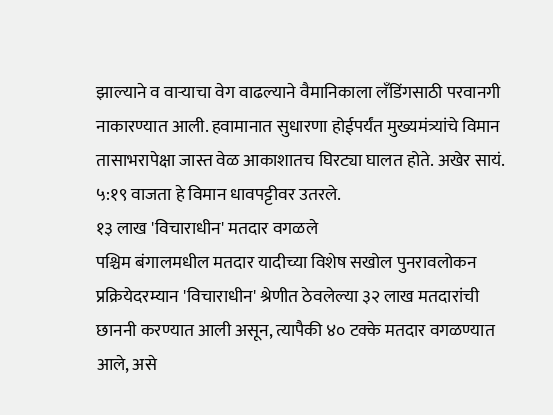झाल्याने व वाऱ्याचा वेग वाढल्याने वैमानिकाला लँडिंगसाठी परवानगी नाकारण्यात आली. हवामानात सुधारणा होईपर्यंत मुख्यमंत्र्यांचे विमान तासाभरापेक्षा जास्त वेळ आकाशातच घिरट्या घालत होते. अखेर सायं. ५:१९ वाजता हे विमान धावपट्टीवर उतरले.
१३ लाख 'विचाराधीन' मतदार वगळले
पश्चिम बंगालमधील मतदार यादीच्या विशेष सखोल पुनरावलोकन प्रक्रियेदरम्यान 'विचाराधीन' श्रेणीत ठेवलेल्या ३२ लाख मतदारांची छाननी करण्यात आली असून, त्यापैकी ४० टक्के मतदार वगळण्यात आले, असे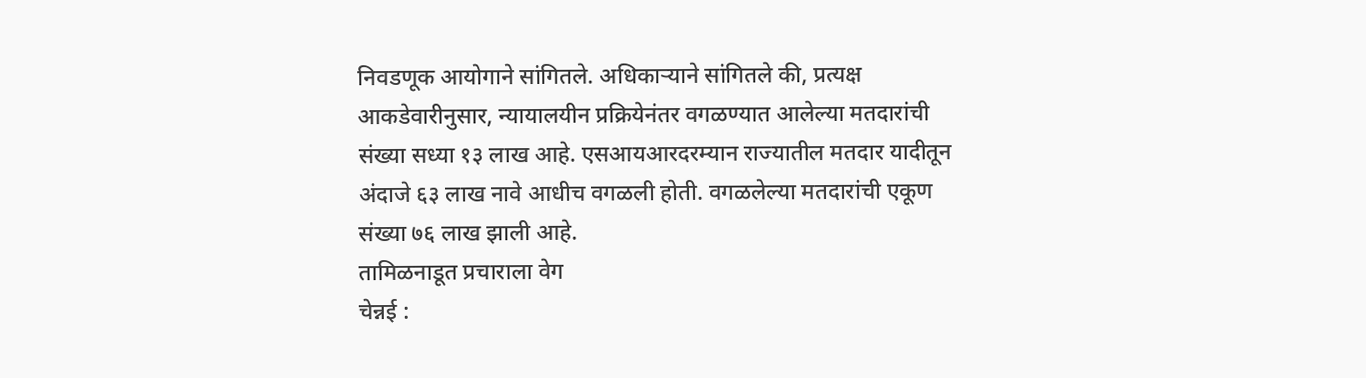निवडणूक आयोगाने सांगितले. अधिकाऱ्याने सांगितले की, प्रत्यक्ष आकडेवारीनुसार, न्यायालयीन प्रक्रियेनंतर वगळण्यात आलेल्या मतदारांची संख्या सध्या १३ लाख आहे. एसआयआरदरम्यान राज्यातील मतदार यादीतून अंदाजे ६३ लाख नावे आधीच वगळली होती. वगळलेल्या मतदारांची एकूण संख्या ७६ लाख झाली आहे.
तामिळनाडूत प्रचाराला वेग
चेन्नई :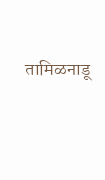तामिळनाडू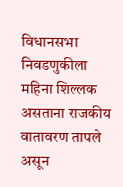विधानसभा निवडणुकीला महिना शिल्लक असताना राजकीय वातावरण तापले असून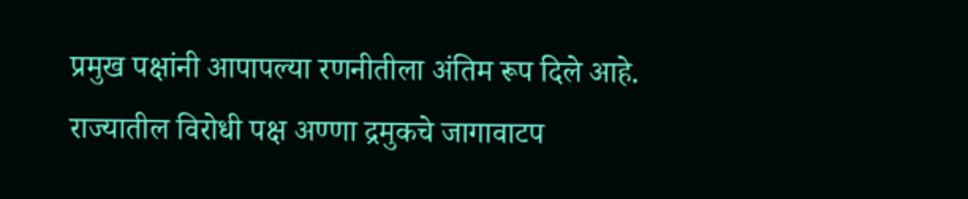प्रमुख पक्षांनी आपापल्या रणनीतीला अंतिम रूप दिले आहे. राज्यातील विरोधी पक्ष अण्णा द्रमुकचे जागावाटप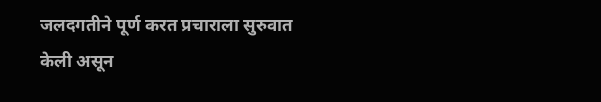जलदगतीने पूर्ण करत प्रचाराला सुरुवात केली असून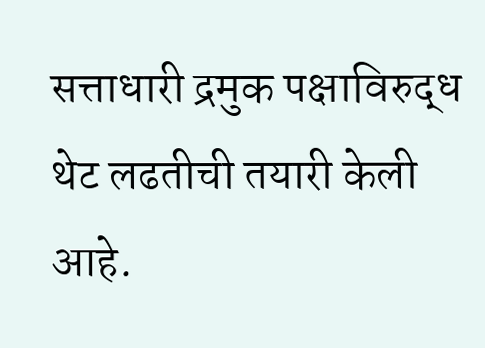सत्ताधारी द्रमुक पक्षाविरुद्ध थेट लढतीची तयारी केली आहे.